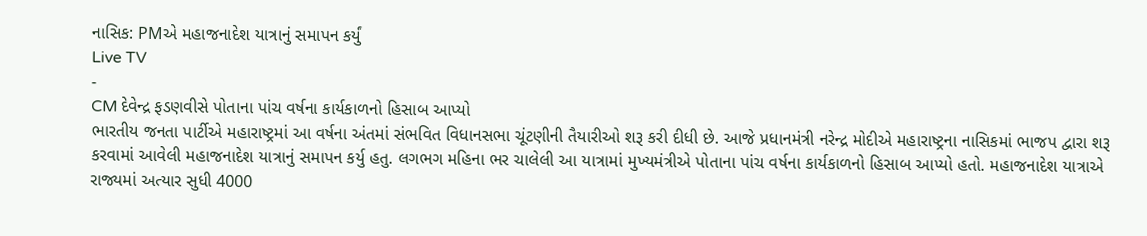નાસિક: PMએ મહાજનાદેશ યાત્રાનું સમાપન કર્યું
Live TV
-
CM દેવેન્દ્ર ફડણવીસે પોતાના પાંચ વર્ષના કાર્યકાળનો હિસાબ આપ્યો
ભારતીય જનતા પાર્ટીએ મહારાષ્ટ્રમાં આ વર્ષના અંતમાં સંભવિત વિધાનસભા ચૂંટણીની તૈયારીઓ શરૂ કરી દીધી છે. આજે પ્રધાનમંત્રી નરેન્દ્ર મોદીએ મહારાષ્ટ્રના નાસિકમાં ભાજપ દ્વારા શરૂ કરવામાં આવેલી મહાજનાદેશ યાત્રાનું સમાપન કર્યુ હતુ. લગભગ મહિના ભર ચાલેલી આ યાત્રામાં મુખ્યમંત્રીએ પોતાના પાંચ વર્ષના કાર્યકાળનો હિસાબ આપ્યો હતો. મહાજનાદેશ યાત્રાએ રાજ્યમાં અત્યાર સુધી 4000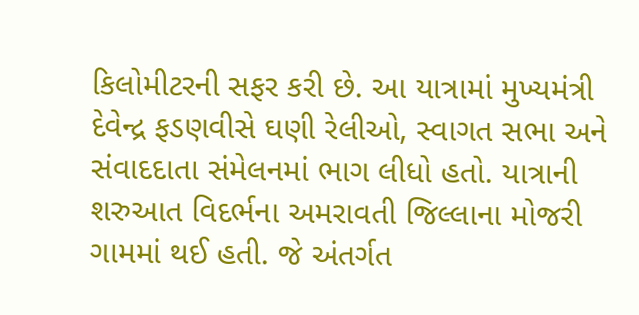કિલોમીટરની સફર કરી છે. આ યાત્રામાં મુખ્યમંત્રી દેવેન્દ્ર ફડણવીસે ઘણી રેલીઓ, સ્વાગત સભા અને સંવાદદાતા સંમેલનમાં ભાગ લીધો હતો. યાત્રાની શરુઆત વિદર્ભના અમરાવતી જિલ્લાના મોજરી ગામમાં થઈ હતી. જે અંતર્ગત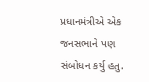પ્રધાનમંત્રીએ એક જનસભાને પણ સંબોધન કર્યુ હતુ.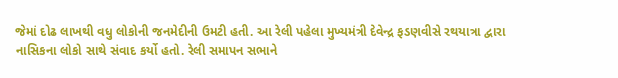જેમાં દોઢ લાખથી વધુ લોકોની જનમેદીની ઉમટી હતી. આ રેલી પહેલા મુખ્યમંત્રી દેવેન્દ્ર ફડણવીસે રથયાત્રા દ્વારા નાસિકના લોકો સાથે સંવાદ કર્યો હતો. રેલી સમાપન સભાને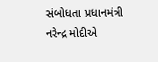સંબોધતા પ્રધાનમંત્રી નરેન્દ્ર મોદીએ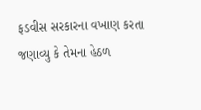ફડવીસ સરકારના વખાણ કરતા જણાવ્યુ કે તેમના હેઠળ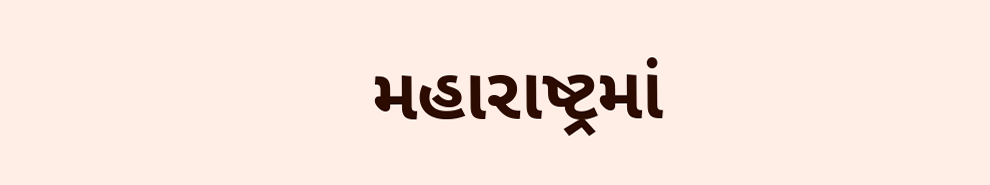મહારાષ્ટ્રમાં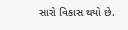સારો વિકાસ થયો છે.